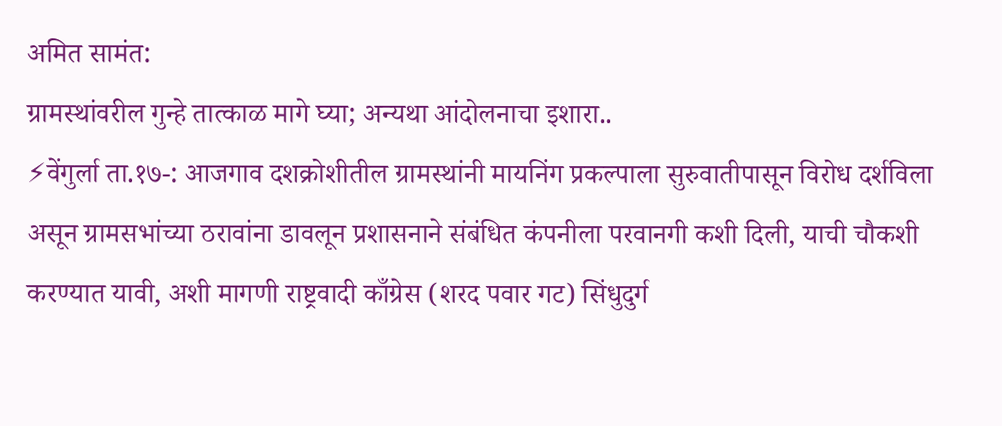अमित सामंत:
ग्रामस्थांवरील गुन्हे तात्काळ मागे घ्या; अन्यथा आंदोलनाचा इशारा..
⚡वेंगुर्ला ता.१७-: आजगाव दशक्रोशीतील ग्रामस्थांनी मायनिंग प्रकल्पाला सुरुवातीपासून विरोध दर्शविला असून ग्रामसभांच्या ठरावांना डावलून प्रशासनाने संबंधित कंपनीला परवानगी कशी दिली, याची चौकशी करण्यात यावी, अशी मागणी राष्ट्रवादी काँग्रेस (शरद पवार गट) सिंधुदुर्ग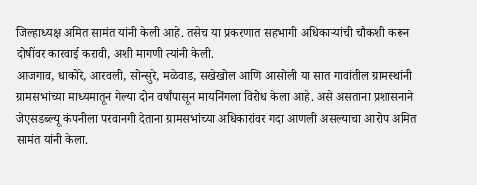जिल्हाध्यक्ष अमित सामंत यांनी केली आहे. तसेच या प्रकरणात सहभागी अधिकाऱ्यांची चौकशी करून दोषींवर कारवाई करावी, अशी मागणी त्यांनी केली.
आजगाव, धाकोरे, आरवली, सोन्सुरे, मळेवाड, सखेखोल आणि आसोली या सात गावांतील ग्रामस्थांनी ग्रामसभांच्या माध्यमातून गेल्या दोन वर्षांपासून मायनिंगला विरोध केला आहे. असे असताना प्रशासनाने जेएसडब्ल्यू कंपनीला परवानगी देताना ग्रामसभांच्या अधिकारांवर गदा आणली असल्याचा आरोप अमित सामंत यांनी केला.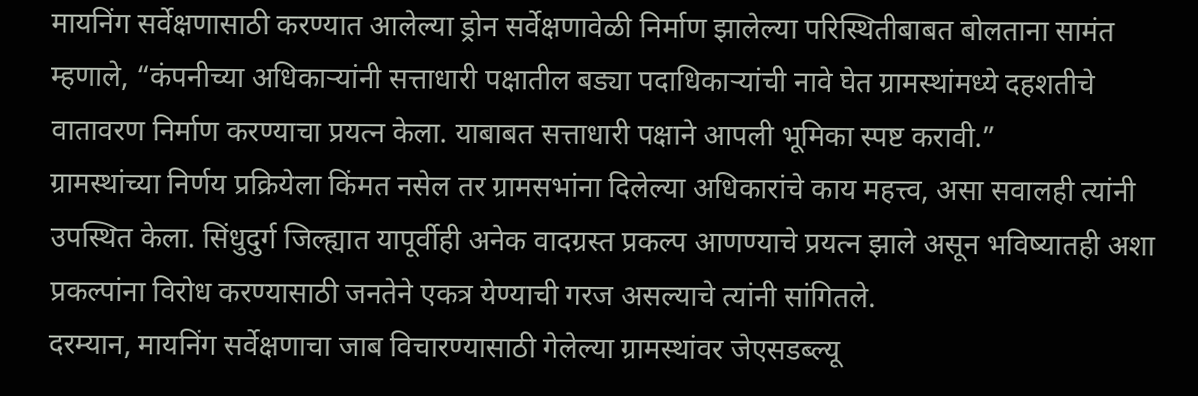मायनिंग सर्वेक्षणासाठी करण्यात आलेल्या ड्रोन सर्वेक्षणावेळी निर्माण झालेल्या परिस्थितीबाबत बोलताना सामंत म्हणाले, “कंपनीच्या अधिकाऱ्यांनी सत्ताधारी पक्षातील बड्या पदाधिकाऱ्यांची नावे घेत ग्रामस्थांमध्ये दहशतीचे वातावरण निर्माण करण्याचा प्रयत्न केला. याबाबत सत्ताधारी पक्षाने आपली भूमिका स्पष्ट करावी.”
ग्रामस्थांच्या निर्णय प्रक्रियेला किंमत नसेल तर ग्रामसभांना दिलेल्या अधिकारांचे काय महत्त्व, असा सवालही त्यांनी उपस्थित केला. सिंधुदुर्ग जिल्ह्यात यापूर्वीही अनेक वादग्रस्त प्रकल्प आणण्याचे प्रयत्न झाले असून भविष्यातही अशा प्रकल्पांना विरोध करण्यासाठी जनतेने एकत्र येण्याची गरज असल्याचे त्यांनी सांगितले.
दरम्यान, मायनिंग सर्वेक्षणाचा जाब विचारण्यासाठी गेलेल्या ग्रामस्थांवर जेएसडब्ल्यू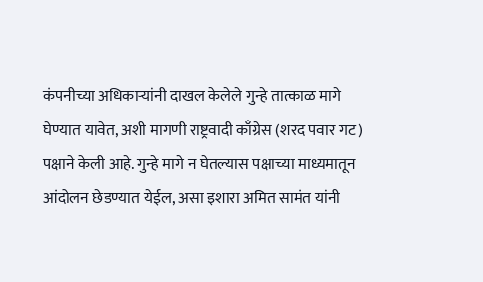कंपनीच्या अधिकाऱ्यांनी दाखल केलेले गुन्हे तात्काळ मागे घेण्यात यावेत, अशी मागणी राष्ट्रवादी काँग्रेस (शरद पवार गट) पक्षाने केली आहे. गुन्हे मागे न घेतल्यास पक्षाच्या माध्यमातून आंदोलन छेडण्यात येईल, असा इशारा अमित सामंत यांनी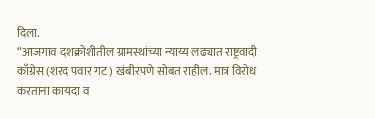दिला.
“आजगाव दशक्रोशीतील ग्रामस्थांच्या न्याय्य लढ्यात राष्ट्रवादी काँग्रेस (शरद पवार गट) खंबीरपणे सोबत राहील. मात्र विरोध करताना कायदा व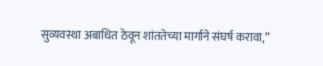सुव्यवस्था अबाधित ठेवून शांततेच्या मार्गाने संघर्ष करावा,”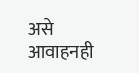असे आवाहनही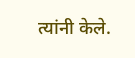त्यांनी केले.